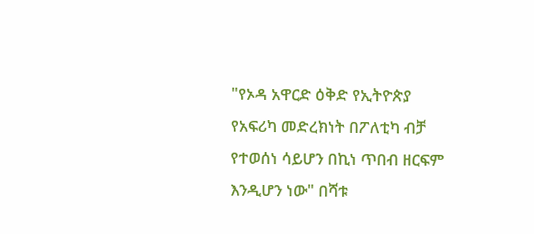"የኦዳ አዋርድ ዕቅድ የኢትዮጵያ የአፍሪካ መድረክነት በፖለቲካ ብቻ የተወሰነ ሳይሆን በኪነ ጥበብ ዘርፍም እንዲሆን ነው" በሻቱ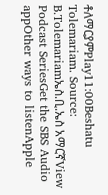ቶለማርያምPlay11:00Beshatu Tolemariam. Source: B.Tolemariamኤስ.ቢ.ኤስ አማርኛView Podcast SeriesGet the SBS Audio appOther ways to listenApple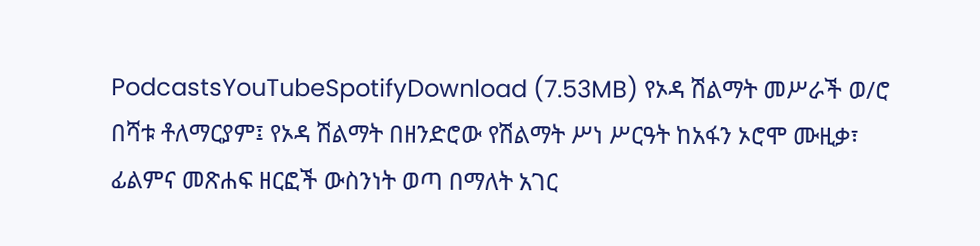PodcastsYouTubeSpotifyDownload (7.53MB) የኦዳ ሽልማት መሥራች ወ/ሮ በሻቱ ቶለማርያም፤ የኦዳ ሽልማት በዘንድሮው የሽልማት ሥነ ሥርዓት ከአፋን ኦሮሞ ሙዚቃ፣ ፊልምና መጽሐፍ ዘርፎች ውስንነት ወጣ በማለት አገር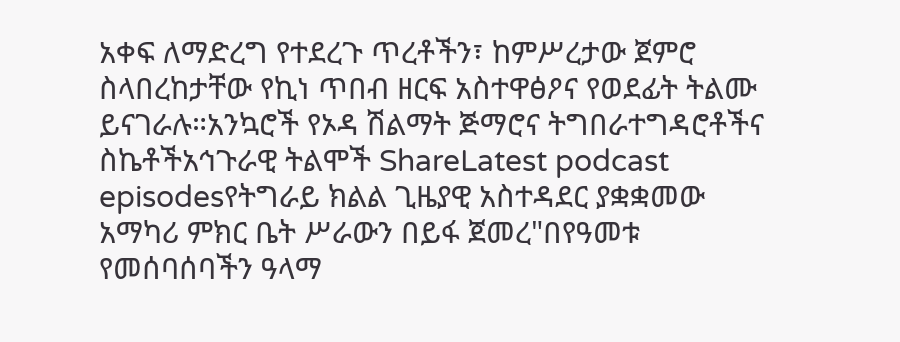አቀፍ ለማድረግ የተደረጉ ጥረቶችን፣ ከምሥረታው ጀምሮ ስላበረከታቸው የኪነ ጥበብ ዘርፍ አስተዋፅዖና የወደፊት ትልሙ ይናገራሉ።አንኳሮች የኦዳ ሽልማት ጅማሮና ትግበራተግዳሮቶችና ስኬቶችአኅጉራዊ ትልሞች ShareLatest podcast episodesየትግራይ ክልል ጊዜያዊ አስተዳደር ያቋቋመው አማካሪ ምክር ቤት ሥራውን በይፋ ጀመረ"በየዓመቱ የመሰባሰባችን ዓላማ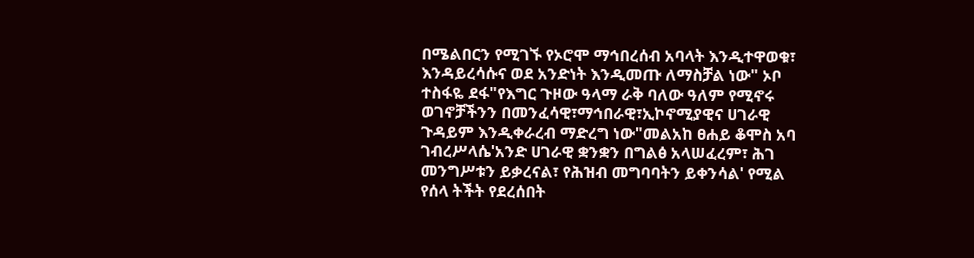በሜልበርን የሚገኙ የኦሮሞ ማኅበረሰብ አባላት እንዲተዋወቁ፣ እንዳይረሳሱና ወደ አንድነት እንዲመጡ ለማስቻል ነው" ኦቦ ተስፋዬ ደፋ"የእግር ጉዞው ዓላማ ራቅ ባለው ዓለም የሚኖሩ ወገኖቻችንን በመንፈሳዊ፣ማኅበራዊ፣ኢኮኖሚያዊና ሀገራዊ ጉዳይም እንዲቀራረብ ማድረግ ነው"መልአከ ፀሐይ ቆሞስ አባ ገብረሥላሴ'አንድ ሀገራዊ ቋንቋን በግልፅ አላሠፈረም፣ ሕገ መንግሥቱን ይቃረናል፣ የሕዝብ መግባባትን ይቀንሳል' የሚል የሰላ ትችት የደረሰበት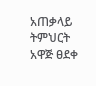አጠቃላይ ትምህርት አዋጅ ፀደቀ